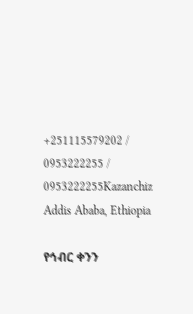+251115579202 / 0953222255 / 0953222255Kazanchiz Addis Ababa, Ethiopia

የኅብር ቀንን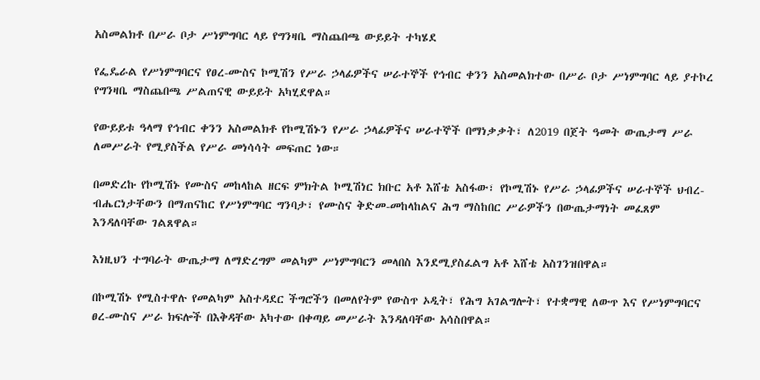አስመልክቶ በሥራ ቦታ ሥነምግባር ላይ የግንዛቤ ማስጨበጫ ውይይት ተካሄደ

የፌዴራል የሥነምግባርና የፀረ-ሙስና ኮሚሽን የሥራ ኃላፊዎችና ሠራተኞች የኅብር ቀንን አስመልክተው በሥራ ቦታ ሥነምግባር ላይ ያተኮረ የግንዛቤ ማስጨበጫ ሥልጠናዊ ውይይት አካሂደዋል።

የውይይቱ ዓላማ የኅብር ቀንን አስመልክቶ የኮሚሽኑን የሥራ ኃላፊዎችና ሠራተኞች በማነቃቃት፣ ለ2019 በጀት ዓመት ውጤታማ ሥራ ለመሥራት የሚያስችል የሥራ መነሳሳት መፍጠር ነው።

በመድረኩ የኮሚሽኑ የሙስና መከላከል ዘርፍ ምክትል ኮሚሽነር ክቡር አቶ እሸቴ አስፋው፣ የኮሚሽኑ የሥራ ኃላፊዎችና ሠራተኞች ህብረ-ብሔርነታቸውን በማጠናከር የሥነምግባር ግንባታ፣ የሙስና ቅድመ-መከላከልና ሕግ ማስከበር ሥራዎችን በውጤታማነት መፈጸም እንዳለባቸው ገልጸዋል።

እነዚህን ተግባራት ውጤታማ ለማድረግም መልካም ሥነምግባርን መላበስ እንደሚያስፈልግ አቶ እሸቴ አስገንዝበዋል።

በኮሚሽኑ የሚስተዋሉ የመልካም አስተዳደር ችግሮችን በመለየትም የውስጥ ኦዲት፣ የሕግ አገልግሎት፣ የተቋማዊ ለውጥ እና የሥነምግባርና ፀረ-ሙስና ሥራ ክፍሎች በእቅዳቸው አካተው በቀጣይ መሥራት እንዳለባቸው አሳስበዋል።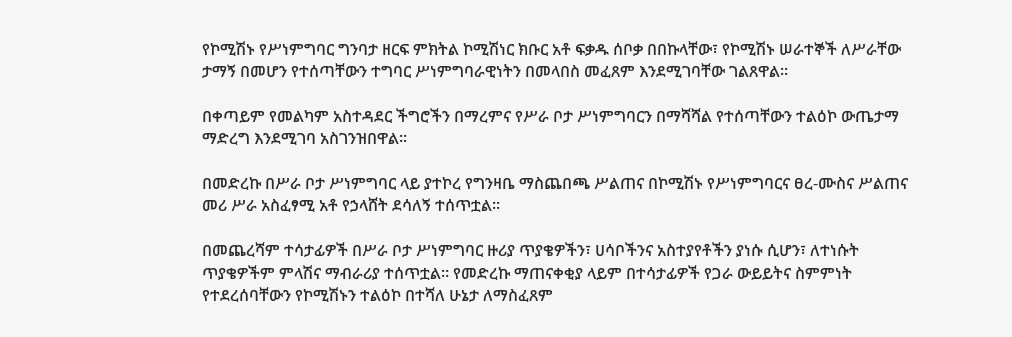የኮሚሽኑ የሥነምግባር ግንባታ ዘርፍ ምክትል ኮሚሽነር ክቡር አቶ ፍቃዱ ሰቦቃ በበኩላቸው፣ የኮሚሽኑ ሠራተኞች ለሥራቸው ታማኝ በመሆን የተሰጣቸውን ተግባር ሥነምግባራዊነትን በመላበስ መፈጸም እንደሚገባቸው ገልጸዋል።

በቀጣይም የመልካም አስተዳደር ችግሮችን በማረምና የሥራ ቦታ ሥነምግባርን በማሻሻል የተሰጣቸውን ተልዕኮ ውጤታማ ማድረግ እንደሚገባ አስገንዝበዋል።

በመድረኩ በሥራ ቦታ ሥነምግባር ላይ ያተኮረ የግንዛቤ ማስጨበጫ ሥልጠና በኮሚሽኑ የሥነምግባርና ፀረ-ሙስና ሥልጠና መሪ ሥራ አስፈፃሚ አቶ የኃላሸት ደሳለኝ ተሰጥቷል።

በመጨረሻም ተሳታፊዎች በሥራ ቦታ ሥነምግባር ዙሪያ ጥያቄዎችን፣ ሀሳቦችንና አስተያየቶችን ያነሱ ሲሆን፣ ለተነሱት ጥያቄዎችም ምላሽና ማብራሪያ ተሰጥቷል። የመድረኩ ማጠናቀቂያ ላይም በተሳታፊዎች የጋራ ውይይትና ስምምነት የተደረሰባቸውን የኮሚሽኑን ተልዕኮ በተሻለ ሁኔታ ለማስፈጸም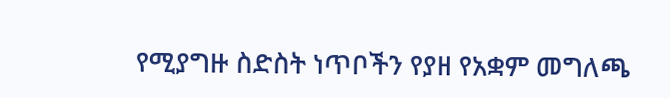የሚያግዙ ስድስት ነጥቦችን የያዘ የአቋም መግለጫ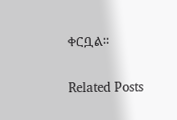ቀርቧል።

Related Posts